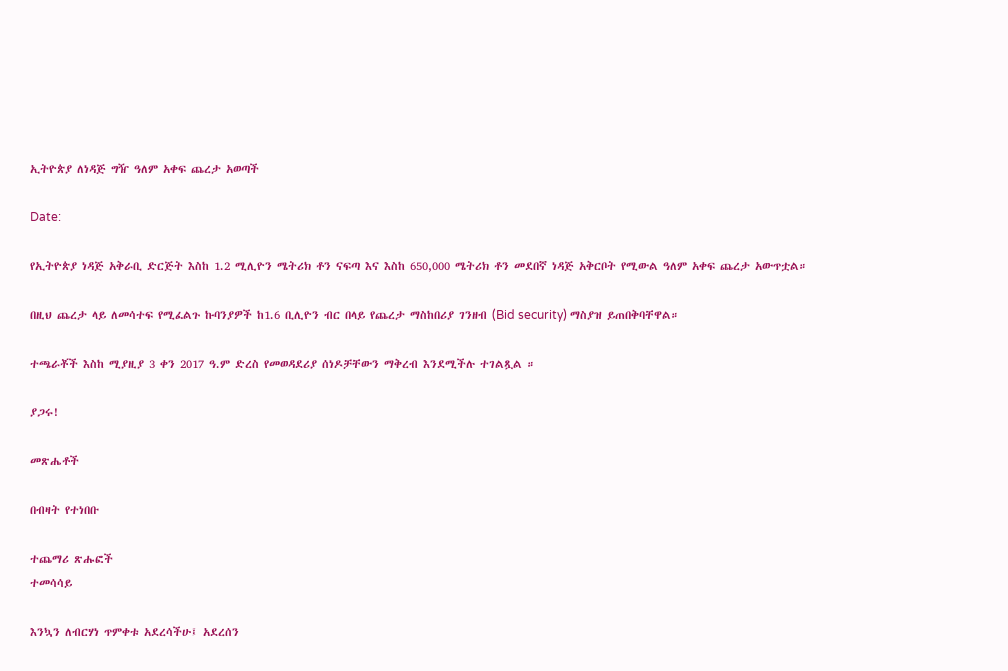ኢትዮጵያ ለነዳጅ ግዥ ዓለም አቀፍ ጨረታ አወጣች

Date:

የኢትዮጵያ ነዳጅ አቅራቢ ድርጅት እስከ 1.2 ሚሊዮን ሜትሪክ ቶን ናፍጣ እና እስከ 650,000 ሜትሪክ ቶን መደበኛ ነዳጅ አቅርቦት የሚውል ዓለም አቀፍ ጨረታ አውጥቷል።

በዚህ ጨረታ ላይ ለመሳተፍ የሚፈልጉ ኩባንያዎች ከ1.6 ቢሊዮን ብር በላይ የጨረታ ማስከበሪያ ገንዘብ (Bid security) ማስያዝ ይጠበቅባቸዋል።

ተጫራቾች እስከ ሚያዚያ 3 ቀን 2017 ዓ.ም ድረስ የመወዳደሪያ ሰነዶቻቸውን ማቅረብ እንደሚችሉ ተገልጿል ።

ያጋሩ!

መጽሔቶች

በብዛት የተነበቡ

ተጨማሪ ጽሑፎች
ተመሳሳይ

እንኳን ለብርሃነ ጥምቀቱ አደረሳችሁ፤ አደረሰን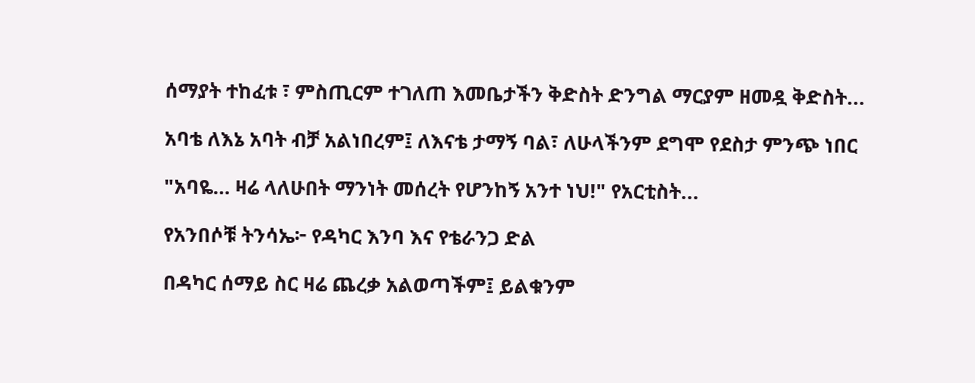ሰማያት ተከፈቱ ፣ ምስጢርም ተገለጠ እመቤታችን ቅድስት ድንግል ማርያም ዘመዷ ቅድስት...

አባቴ ለእኔ አባት ብቻ አልነበረም፤ ለእናቴ ታማኝ ባል፣ ለሁላችንም ደግሞ የደስታ ምንጭ ነበር

"አባዬ… ዛሬ ላለሁበት ማንነት መሰረት የሆንከኝ አንተ ነህ!" የአርቲስት...

የአንበሶቹ ትንሳኤ፦ የዳካር እንባ እና የቴራንጋ ድል

በዳካር ሰማይ ስር ዛሬ ጨረቃ አልወጣችም፤ ይልቁንም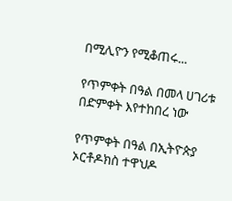በሚሊዮን የሚቆጠሩ...

የጥምቀት በዓል በመላ ሀገሪቱ በድምቀት እየተከበረ ነው

የጥምቀት በዓል በኢትዮጵያ ኦርቶዶክስ ተዋህዶ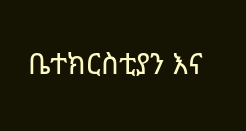ቤተክርስቲያን እና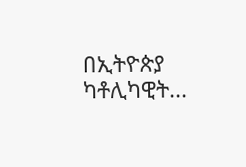በኢትዮጵያ ካቶሊካዊት...